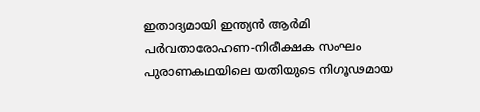ഇതാദ്യമായി ഇന്ത്യന്‍ ആര്‍മി പര്‍വതാരോഹണ-നിരീക്ഷക സംഘം പുരാണകഥയിലെ യതിയുടെ നിഗൂഢമായ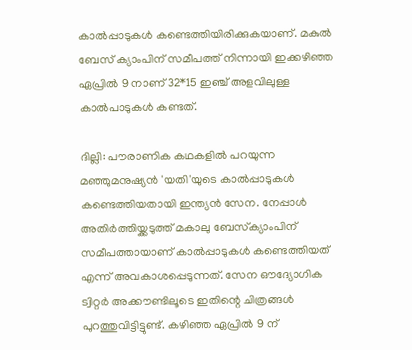കാല്‍പ്പാടുകള്‍ കണ്ടെത്തിയിരിക്കുകയാണ്. മകുല്‍ ബേസ് ക്യാംപിന് സമീപത്ത് നിന്നായി ഇക്കഴിഞ്ഞ ഏപ്രില്‍ 9 നാണ് 32*15 ഇഞ്ച് അളവിലുള്ള കാല്‍പാടുകള്‍ കണ്ടത്.

ദില്ലി: പൗരാണിക കഥകളില്‍ പറയുന്ന മഞ്ഞുമനുഷ്യന്‍ 'യതി'യുടെ കാല്‍പ്പാടുകള്‍ കണ്ടെത്തിയതായി ഇന്ത്യന്‍ സേന. നേപ്പാള്‍ അതിര്‍ത്തിയ്ക്കടുത്ത് മകാലു ബേസ്‌ക്യാംപിന് സമീപത്തായാണ് കാല്‍പ്പാടുകള്‍ കണ്ടെത്തിയത് എന്ന് അവകാശപ്പെടുന്നത്. സേന ഔദ്യോഗിക ട്വിറ്റര്‍ അക്കൗണ്ടിലൂടെ ഇതിന്റെ ചിത്രങ്ങള്‍ പുറത്തുവിട്ടിട്ടുണ്ട്. കഴിഞ്ഞ ഏപ്രില്‍ 9 ന്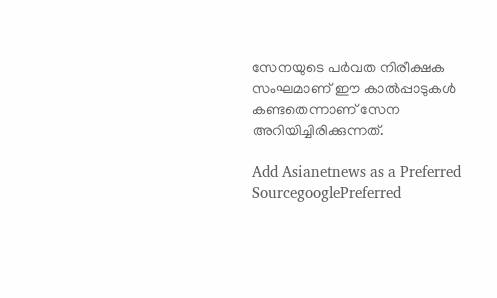സേനയുടെ പര്‍വത നിരീക്ഷക സംഘമാണ് ഈ കാല്‍പ്പാടുകള്‍ കണ്ടതെന്നാണ് സേന അറിയിച്ചിരിക്കുന്നത്.

Add Asianetnews as a Preferred SourcegooglePreferred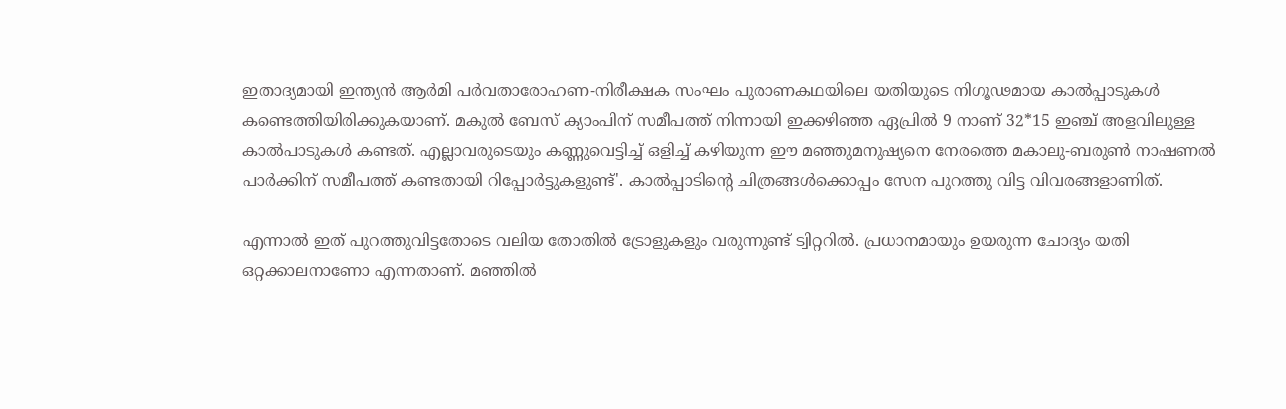ഇതാദ്യമായി ഇന്ത്യന്‍ ആര്‍മി പര്‍വതാരോഹണ-നിരീക്ഷക സംഘം പുരാണകഥയിലെ യതിയുടെ നിഗൂഢമായ കാല്‍പ്പാടുകള്‍ കണ്ടെത്തിയിരിക്കുകയാണ്. മകുല്‍ ബേസ് ക്യാംപിന് സമീപത്ത് നിന്നായി ഇക്കഴിഞ്ഞ ഏപ്രില്‍ 9 നാണ് 32*15 ഇഞ്ച് അളവിലുള്ള കാല്‍പാടുകള്‍ കണ്ടത്. എല്ലാവരുടെയും കണ്ണുവെട്ടിച്ച് ഒളിച്ച് കഴിയുന്ന ഈ മഞ്ഞുമനുഷ്യനെ നേരത്തെ മകാലു-ബരുണ്‍ നാഷണല്‍ പാര്‍ക്കിന് സമീപത്ത് കണ്ടതായി റിപ്പോര്‍ട്ടുകളുണ്ട്'. കാല്‍പ്പാടിന്റെ ചിത്രങ്ങള്‍ക്കൊപ്പം സേന പുറത്തു വിട്ട വിവരങ്ങളാണിത്.

എന്നാല്‍ ഇത് പുറത്തുവിട്ടതോടെ വലിയ തോതില്‍ ട്രോളുകളും വരുന്നുണ്ട് ട്വിറ്ററില്‍. പ്രധാനമായും ഉയരുന്ന ചോദ്യം യതി ഒറ്റക്കാലനാണോ എന്നതാണ്. മഞ്ഞില്‍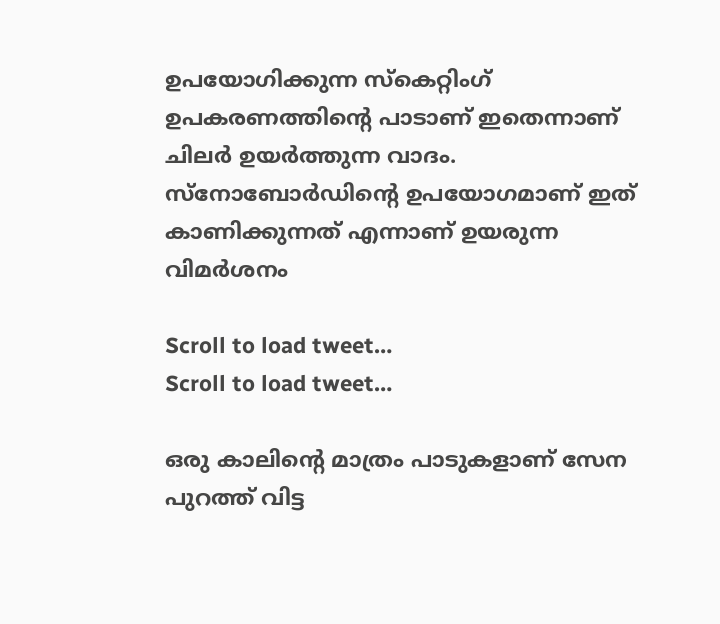ഉപയോഗിക്കുന്ന സ്കെറ്റിംഗ് ഉപകരണത്തിന്‍റെ പാടാണ് ഇതെന്നാണ് ചിലര്‍ ഉയര്‍ത്തുന്ന വാദം. സ്നോബോര്‍ഡിന്‍റെ ഉപയോഗമാണ് ഇത് കാണിക്കുന്നത് എന്നാണ് ഉയരുന്ന വിമര്‍ശനം

Scroll to load tweet…
Scroll to load tweet…

ഒരു കാലിന്റെ മാത്രം പാടുകളാണ് സേന പുറത്ത് വിട്ട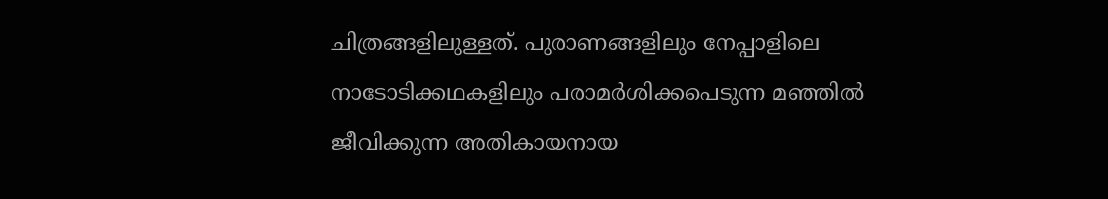ചിത്രങ്ങളിലുള്ളത്. പുരാണങ്ങളിലും നേപ്പാളിലെ നാടോടിക്കഥകളിലും പരാമര്‍ശിക്കപെടുന്ന മഞ്ഞില്‍ ജീവിക്കുന്ന അതികായനായ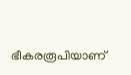ഭീകരരൂപിയാണ്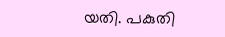യതി. പകുതി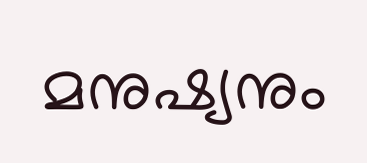മനുഷ്യനും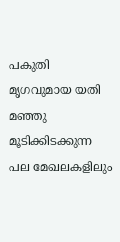പകുതി മൃഗവുമായ യതി മഞ്ഞു മൂടിക്കിടക്കുന്ന പല മേഖലകളിലും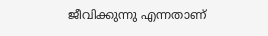ജീവിക്കുന്നു എന്നതാണ്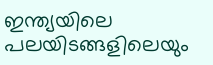ഇന്ത്യയിലെ പലയിടങ്ങളിലെയും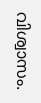വിശ്വാസം.